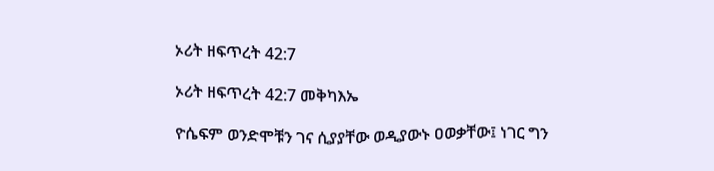ኦሪት ዘፍጥረት 42:7

ኦሪት ዘፍጥረት 42:7 መቅካእኤ

ዮሴፍም ወንድሞቹን ገና ሲያያቸው ወዲያውኑ ዐወቃቸው፤ ነገር ግን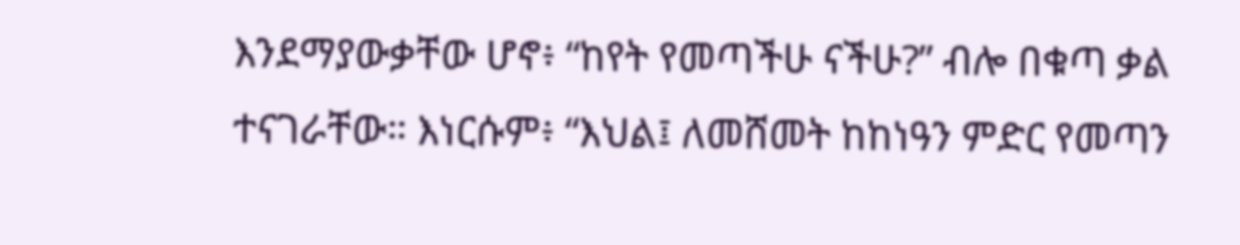እንደማያውቃቸው ሆኖ፥ “ከየት የመጣችሁ ናችሁ?” ብሎ በቁጣ ቃል ተናገራቸው። እነርሱም፥ “እህል፤ ለመሸመት ከከነዓን ምድር የመጣን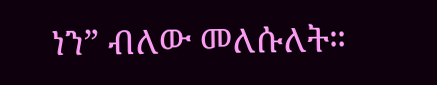ነን” ብለው መለሱለት።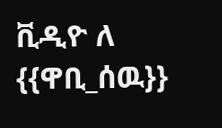ቪዲዮ ለ {{ዋቢ_ሰዉ}}